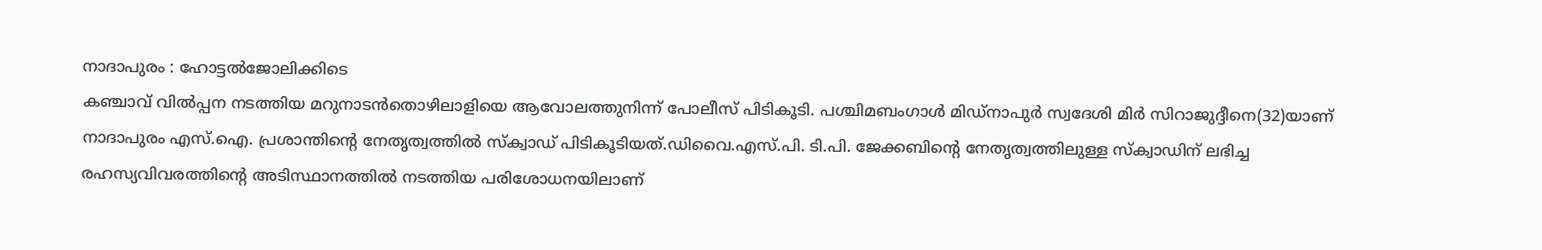നാദാപുരം : ഹോട്ടൽജോലിക്കിടെ
കഞ്ചാവ് വിൽപ്പന നടത്തിയ മറുനാടൻതൊഴിലാളിയെ ആവോലത്തുനിന്ന് പോലീസ് പിടികൂടി. പശ്ചിമബംഗാൾ മിഡ്നാപുർ സ്വദേശി മിർ സിറാജുദ്ദീനെ(32)യാണ് നാദാപുരം എസ്.ഐ. പ്രശാന്തിന്റെ നേതൃത്വത്തിൽ സ്ക്വാഡ് പിടികൂടിയത്.ഡിവൈ.എസ്.പി. ടി.പി. ജേക്കബിന്റെ നേതൃത്വത്തിലുള്ള സ്ക്വാഡിന് ലഭിച്ച രഹസ്യവിവരത്തിന്റെ അടിസ്ഥാനത്തിൽ നടത്തിയ പരിശോധനയിലാണ്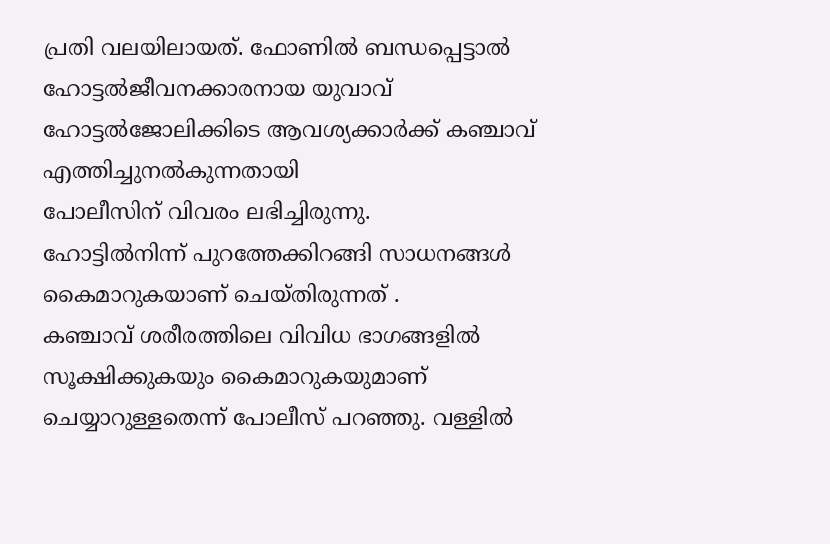പ്രതി വലയിലായത്. ഫോണിൽ ബന്ധപ്പെട്ടാൽ
ഹോട്ടൽജീവനക്കാരനായ യുവാവ് ഹോട്ടൽജോലിക്കിടെ ആവശ്യക്കാർക്ക് കഞ്ചാവ് എത്തിച്ചുനൽകുന്നതായി
പോലീസിന് വിവരം ലഭിച്ചിരുന്നു.
ഹോട്ടിൽനിന്ന് പുറത്തേക്കിറങ്ങി സാധനങ്ങൾ കൈമാറുകയാണ് ചെയ്തിരുന്നത് .
കഞ്ചാവ് ശരീരത്തിലെ വിവിധ ഭാഗങ്ങളിൽ സൂക്ഷിക്കുകയും കൈമാറുകയുമാണ് ചെയ്യാറുള്ളതെന്ന് പോലീസ് പറഞ്ഞു. വള്ളിൽ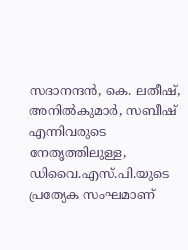സദാനന്ദൻ, കെ. ലതീഷ്, അനിൽകുമാർ, സബീഷ് എന്നിവരുടെ നേതൃത്തിലുള്ള,
ഡിവൈ.എസ്.പി.യുടെ പ്രത്യേക സംഘമാണ്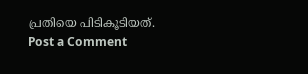പ്രതിയെ പിടികൂടിയത്.
Post a Comment